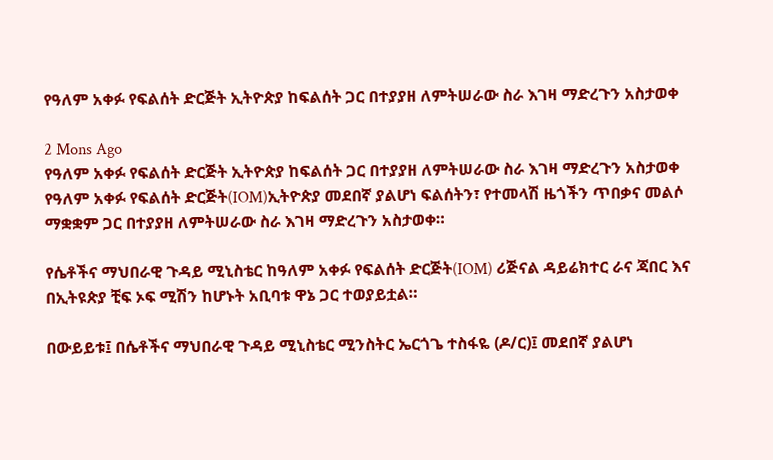የዓለም አቀፉ የፍልሰት ድርጅት ኢትዮጵያ ከፍልሰት ጋር በተያያዘ ለምትሠራው ስራ እገዛ ማድረጉን አስታወቀ

2 Mons Ago
የዓለም አቀፉ የፍልሰት ድርጅት ኢትዮጵያ ከፍልሰት ጋር በተያያዘ ለምትሠራው ስራ እገዛ ማድረጉን አስታወቀ
የዓለም አቀፉ የፍልሰት ድርጅት(IOM)ኢትዮጵያ መደበኛ ያልሆነ ፍልሰትን፣ የተመላሽ ዜጎችን ጥበቃና መልሶ ማቋቋም ጋር በተያያዘ ለምትሠራው ስራ እገዛ ማድረጉን አስታወቀ።

የሴቶችና ማህበራዊ ጉዳይ ሚኒስቴር ከዓለም አቀፉ የፍልሰት ድርጅት(IOM) ሪጅናል ዳይሬክተር ራና ጃበር እና በኢትዩጵያ ቺፍ ኦፍ ሚሽን ከሆኑት አቢባቱ ዋኔ ጋር ተወያይቷል።

በውይይቱ፤ በሴቶችና ማህበራዊ ጉዳይ ሚኒስቴር ሚንስትር ኤርጎጌ ተስፋዬ (ዶ/ር)፤ መደበኛ ያልሆነ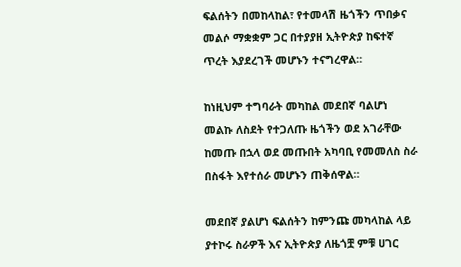ፍልሰትን በመከላከል፣ የተመላሽ ዜጎችን ጥበቃና መልሶ ማቋቋም ጋር በተያያዘ ኢትዮጵያ ከፍተኛ ጥረት እያደረገች መሆኑን ተናግረዋል።

ከነዚህም ተግባራት መካከል መደበኛ ባልሆነ መልኩ ለስደት የተጋለጡ ዜጎችን ወደ አገራቸው ከመጡ በኋላ ወደ መጡበት አካባቢ የመመለስ ስራ በስፋት እየተሰራ መሆኑን ጠቅሰዋል።

መደበኛ ያልሆነ ፍልሰትን ከምንጩ መካላከል ላይ ያተኮሩ ስራዎች እና ኢትዮጵያ ለዜጎቿ ምቹ ሀገር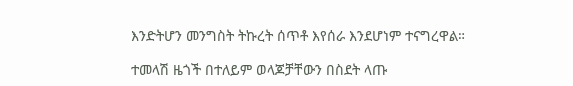እንድትሆን መንግስት ትኩረት ሰጥቶ እየሰራ እንደሆነም ተናግረዋል።

ተመላሽ ዜጎች በተለይም ወላጆቻቸውን በስደት ላጡ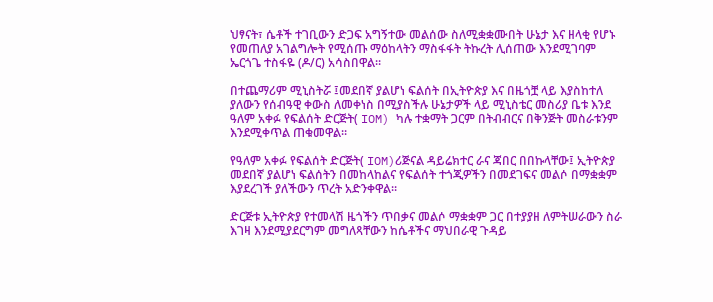ህፃናት፣ ሴቶች ተገቢውን ድጋፍ አግኝተው መልሰው ስለሚቋቋሙበት ሁኔታ እና ዘላቂ የሆኑ የመጠለያ አገልግሎት የሚሰጡ ማዕከላትን ማስፋፋት ትኩረት ሊሰጠው እንደሚገባም ኤርጎጌ ተስፋዬ (ዶ/ር) አሳስበዋል።

በተጨማሪም ሚኒስትሯ ፤መደበኛ ያልሆነ ፍልሰት በኢትዮጵያ እና በዜጎቿ ላይ እያስከተለ ያለውን የሰብዓዊ ቀውስ ለመቀነስ በሚያስችሉ ሁኔታዎች ላይ ሚኒስቴር መስሪያ ቤቱ እንደ ዓለም አቀፉ የፍልሰት ድርጅት( IOM) ካሉ ተቋማት ጋርም በትብብርና በቅንጅት መስራቱንም እንደሚቀጥል ጠቁመዋል።

የዓለም አቀፉ የፍልሰት ድርጅት( IOM)ሪጅናል ዳይሬክተር ራና ጃበር በበኩላቸው፤ ኢትዮጵያ መደበኛ ያልሆነ ፍልሰትን በመከላከልና የፍልሰት ተጎጂዎችን በመደገፍና መልሶ በማቋቋም እያደረገች ያለችውን ጥረት አድንቀዋል።

ድርጅቱ ኢትዮጵያ የተመላሽ ዜጎችን ጥበቃና መልሶ ማቋቋም ጋር በተያያዘ ለምትሠራውን ስራ እገዛ እንደሚያደርግም መግለጻቸውን ከሴቶችና ማህበራዊ ጉዳይ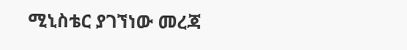ሚኒስቴር ያገኘነው መረጃ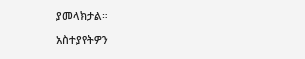ያመላክታል።

አስተያየትዎን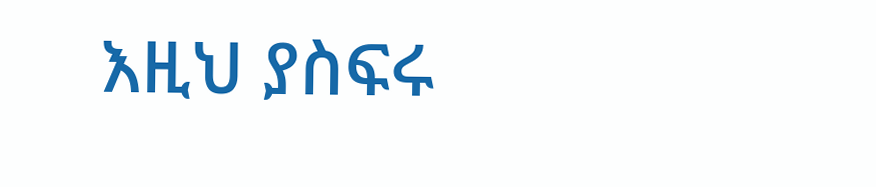እዚህ ያስፍሩ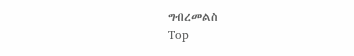ግብረመልስ
Top